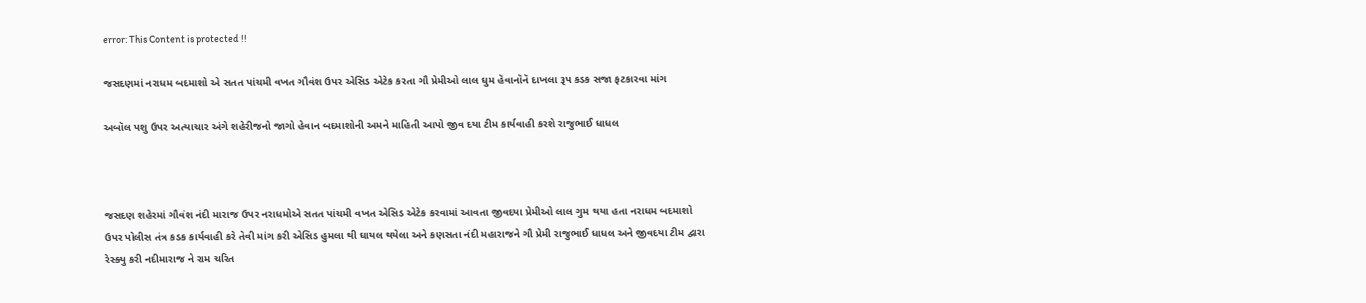error: This Content is protected !!

જસદણમાં નરાધમ બદમાશો એ સતત પાંચમી વખત ગૌવંશ ઉપર એસિડ એટેક કરતા ગૌ પ્રેમીઓ લાલ ઘુમ હૅવાનૉનૅ દાખલા રૂપ કડક સજા ફટકારવા માંગ

અબૉલ પશુ ઉપર અત્યાચાર અંગે શહેરીજનો જાગો હેવાન બદમાશોની અમને માહિતી આપો જીવ દયા ટીમ કાર્યવાહી કરશે રાજુભાઈ ધાધલ



જસદણ શહેરમાં ગૌવંશ નંદી મારાજ ઉપર નરાધમોએ સતત પાંચમી વખત એસિડ એટેક કરવામાં આવતા જીવદયા પ્રેમીઓ લાલ ગુમ થયા હતા નરાધમ બદમાશો ઉપર પોલીસ તંત્ર કડક કાર્યવાહી કરે તેવી માંગ કરી એસિડ હુમલા થી ઘાયલ થયેલા અને કણસતા નંદી મહારાજને ગૌ પ્રેમી રાજુભાઈ ધાધલ અને જીવદયા ટીમ દ્વારા રેસ્ક્યુ કરી નદીમારાજ ને રામ ચરિત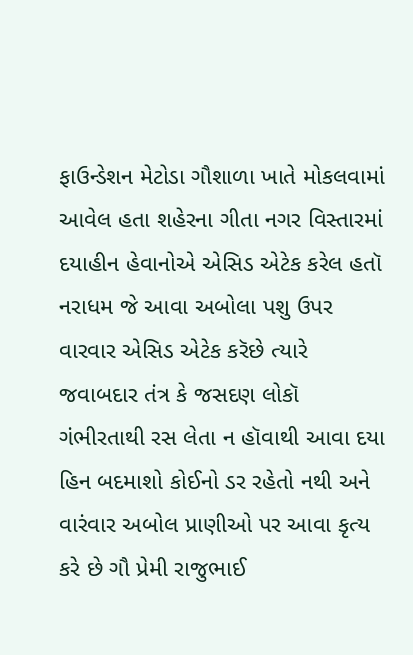ફાઉન્ડેશન મેટોડા ગૌશાળા ખાતે મોકલવામાં આવેલ હતા શહેરના ગીતા નગર વિસ્તારમાં દયાહીન હેવાનોએ એસિડ એટેક કરેલ હતૉ નરાધમ જે આવા અબોલા પશુ ઉપર વારવાર એસિડ એટેક કરૅછે ત્યારે જવાબદાર તંત્ર કે જસદણ લોકૉ ગંભીરતાથી રસ લેતા ન હૉવાથી આવા દયા હિન બદમાશો કોઈનો ડર રહેતો નથી અને વારંવાર અબોલ પ્રાણીઓ પર આવા કૃત્ય કરે છે ગૌ પ્રેમી રાજુભાઈ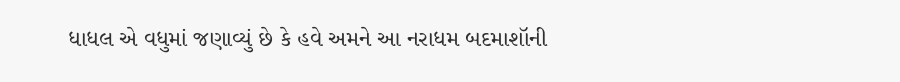ધાધલ એ વધુમાં જણાવ્યું છે કે હવે અમને આ નરાધમ બદમાશૉની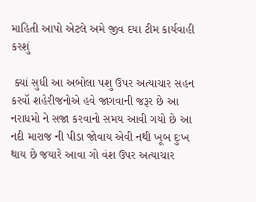માહિતી આપો એટલે અમે જીવ દયા ટીમ કાર્યવાહી કરશું

 ક્યાં સુધી આ અબોલા પશુ ઉપર અત્યાચાર સહન કરવૉ શહેરીજનોએ હવે જાગવાની જરૂર છે આ નરાધમો ને સજા કરવાનો સમય આવી ગયો છે આ નદી મારાજ ની પીડા જોવાય એવી નથી ખૂબ દુઃખ થાય છે જયારે આવા ગો વંશ ઉપર અત્યાચાર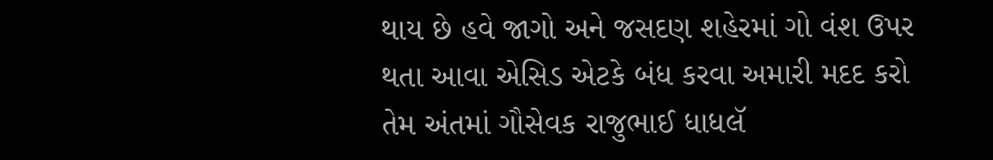થાય છે હવે જાગો અને જસદણ શહેરમાં ગો વંશ ઉપર થતા આવા એસિડ એટકે બંધ કરવા અમારી મદદ કરો તેમ અંતમાં ગૌસેવક રાજુભાઈ ધાધલૅ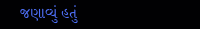જણાવ્યું હતું